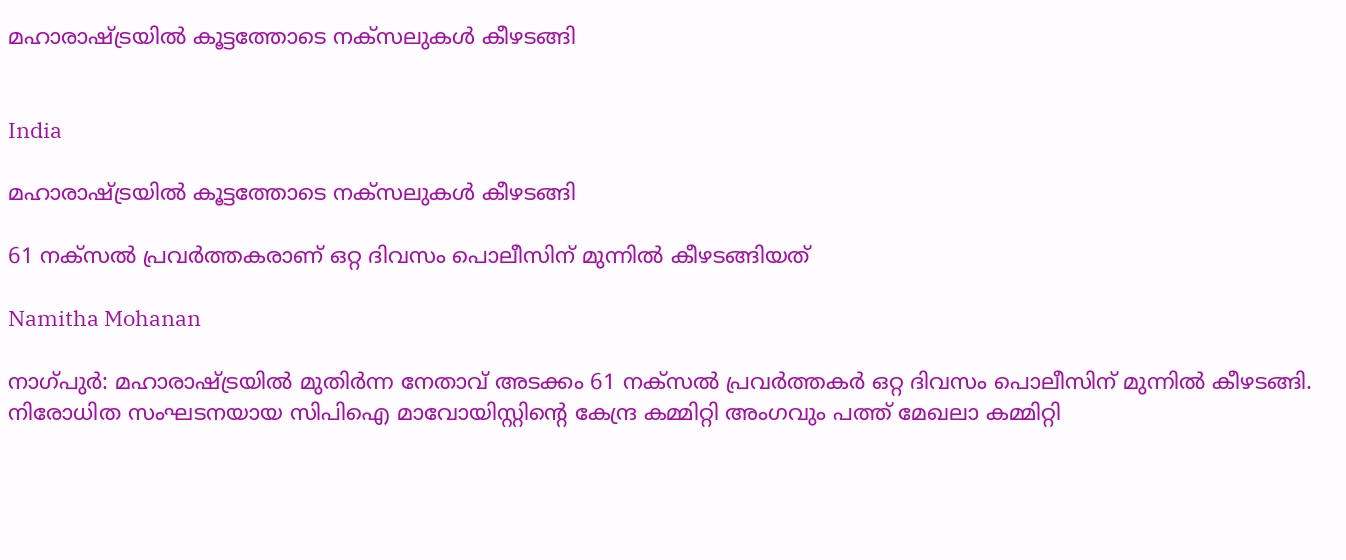മഹാരാഷ്ട്രയിൽ കൂട്ടത്തോടെ നക്സലുകൾ കീഴടങ്ങി


India

മഹാരാഷ്ട്രയിൽ കൂട്ടത്തോടെ നക്സലുകൾ കീഴടങ്ങി

61 നക്‌സൽ പ്രവർത്തകരാണ് ഒറ്റ ദിവസം പൊലീസിന് മുന്നിൽ കീഴടങ്ങിയത്

Namitha Mohanan

നാഗ്പുർ: മഹാരാഷ്ട്രയിൽ മുതിർന്ന നേതാവ് അടക്കം 61 നക്‌സൽ പ്രവർത്തകർ ഒറ്റ ദിവസം പൊലീസിന് മുന്നിൽ കീഴടങ്ങി. നിരോധിത സംഘടനയായ സിപിഐ മാവോയിസ്റ്റിന്‍റെ കേന്ദ്ര കമ്മിറ്റി അംഗവും പത്ത് മേഖലാ കമ്മിറ്റി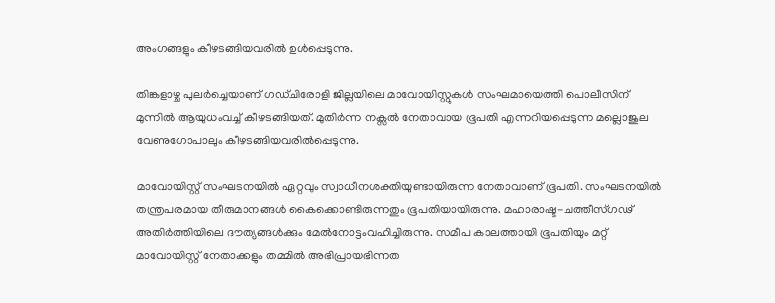അംഗങ്ങളും കീഴടങ്ങിയവരിൽ ഉൾപ്പെടുന്നു.

തിങ്കളാഴ്ച പുലർച്ചെയാണ് ഗഡ്ചിരോളി ജില്ലയിലെ മാവോയിസ്റ്റുകൾ സംഘമായെത്തി പൊലീസിന് മുന്നിൽ ആയുധംവച്ച് കീഴടങ്ങിയത്. മുതിർന്ന നക്സൽ നേതാവായ ഭൂപതി എന്നറിയപ്പെടുന്ന മല്ലൊജുല വേണുഗോപാലും കീഴടങ്ങിയവരിൽപ്പെടുന്നു.

മാവോയിസ്റ്റ് സംഘടനയിൽ ഏറ്റവും സ്വാധീനശക്തിയുണ്ടായിരുന്ന നേതാവാണ് ഭൂപതി. സംഘടനയിൽ തന്ത്രപരമായ തീരുമാനങ്ങൾ കൈക്കൊണ്ടിരുന്നതും ഭൂപതിയായിരുന്നു. മഹാരാഷ്ട-ചത്തീസ്ഗഢ് അതിർത്തിയിലെ ദൗത്യങ്ങൾക്കും മേൽനോട്ടംവഹിച്ചിരുന്നു. സമീപ കാലത്തായി ഭൂപതിയും മറ്റ് മാവോയിസ്റ്റ് നേതാക്കളും തമ്മിൽ അഭിപ്രായഭിന്നത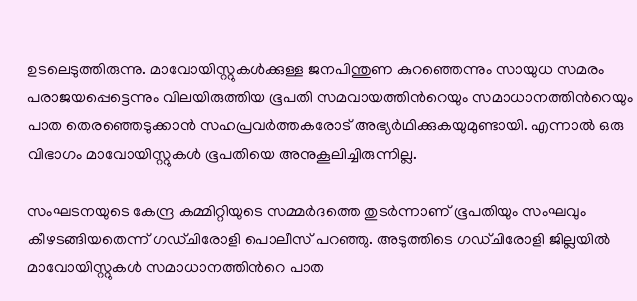ഉടലെടുത്തിരുന്നു. മാവോയിസ്റ്റുകൾക്കുള്ള ജനപിന്തുണ കുറഞ്ഞെന്നും സായുധ സമരം പരാജയപ്പെട്ടെന്നും വിലയിരുത്തിയ ഭൂപതി സമവായത്തിന്‍റെയും സമാധാനത്തിന്‍റെയും പാത തെരഞ്ഞെടുക്കാൻ സഹപ്രവർത്തകരോട് അഭ്യർഥിക്കുകയുമുണ്ടായി. എന്നാൽ ഒരു വിഭാഗം മാവോയിസ്റ്റുകൾ ഭൂപതിയെ അനുകൂലിച്ചിരുന്നില്ല.

സംഘടനയുടെ കേന്ദ്ര കമ്മിറ്റിയുടെ സമ്മർദത്തെ തുടർന്നാണ് ഭൂപതിയും സംഘവും കീഴടങ്ങിയതെന്ന് ഗഡ്ചിരോളി പൊലീസ് പറഞ്ഞു. അടുത്തിടെ ഗഡ്ചിരോളി ജില്ലയിൽ മാവോയിസ്റ്റുകൾ സമാധാനത്തിന്‍റെ പാത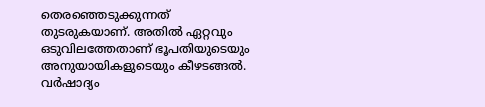തെരഞ്ഞെടുക്കുന്നത് തുടരുകയാണ്. അതിൽ ഏറ്റവും ഒടുവിലത്തേതാണ് ഭൂപതിയുടെയും അനുയായികളുടെയും കീഴടങ്ങൽ. വർഷാദ്യം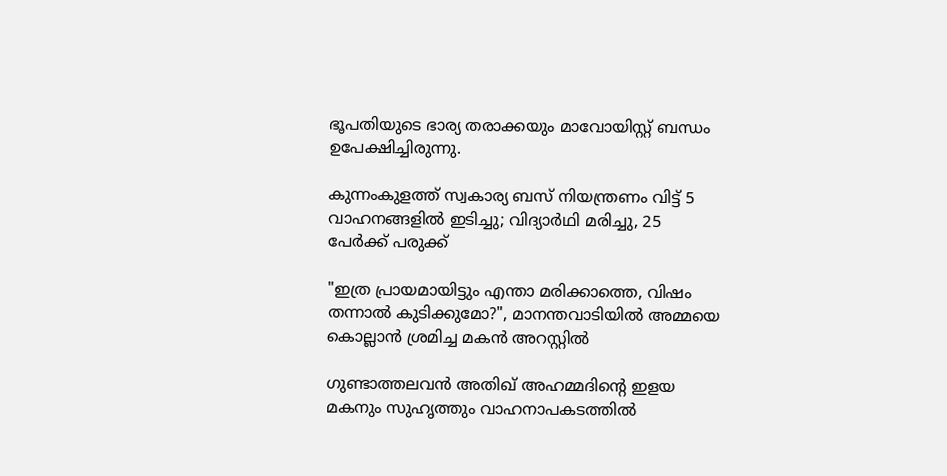ഭൂപതിയുടെ ഭാര്യ തരാക്കയും മാവോയിസ്റ്റ് ബന്ധം ഉപേക്ഷിച്ചിരുന്നു.

കുന്നംകുളത്ത് സ്വകാര്യ ബസ് നിയന്ത്രണം വിട്ട് 5 വാഹനങ്ങളിൽ ഇടിച്ചു; വിദ്യാർഥി മരിച്ചു, 25 പേർക്ക് പരുക്ക്

"ഇത്ര പ്രായമായിട്ടും എന്താ മരിക്കാത്തെ, വിഷം തന്നാൽ കുടിക്കുമോ?", മാനന്തവാടിയിൽ അമ്മയെ കൊല്ലാൻ ശ്രമിച്ച മകൻ അറസ്റ്റിൽ

ഗുണ്ടാത്തലവൻ അതിഖ് അഹമ്മദിന്‍റെ ഇളയ മകനും സുഹൃത്തും വാഹനാപകടത്തിൽ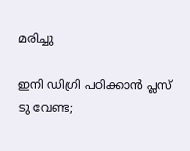മരിച്ചു

ഇനി ഡിഗ്രി പഠിക്കാൻ പ്ലസ് ടു വേണ്ട;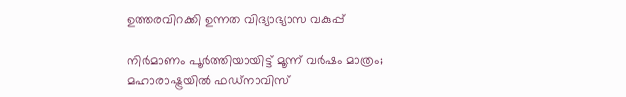ഉത്തരവിറക്കി ഉന്നത വിദ്യാഭ്യാസ വകുപ്പ്

നിർമാണം പൂർത്തിയായിട്ട് മൂന്ന് വർഷം മാത്രം; മഹാരാഷ്ട്രയിൽ ഫഡ്‌നാവിസ്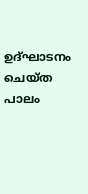ഉദ്ഘാടനം ചെയ്ത പാലം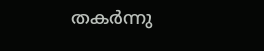തകർന്നു